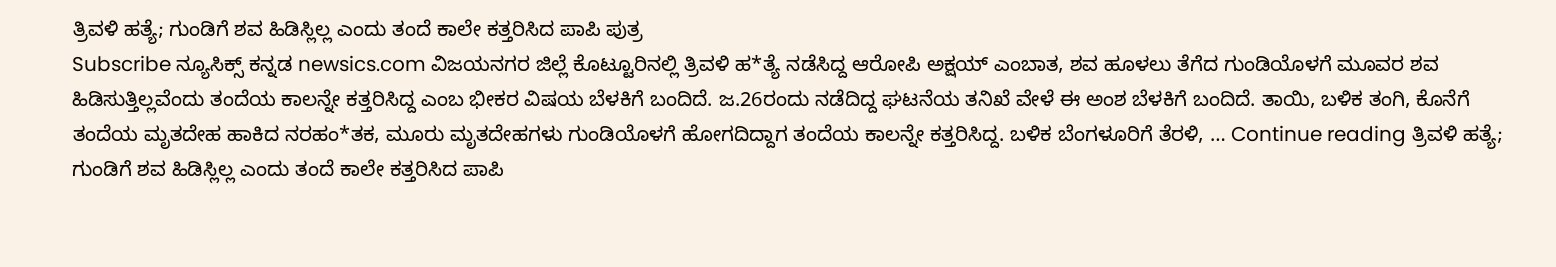ತ್ರಿವಳಿ ಹತ್ಯೆ; ಗುಂಡಿಗೆ ಶವ ಹಿಡಿಸ್ಲಿಲ್ಲ ಎಂದು ತಂದೆ ಕಾಲೇ ಕತ್ತರಿಸಿದ ಪಾಪಿ ಪುತ್ರ
Subscribe ನ್ಯೂಸಿಕ್ಸ್ ಕನ್ನಡ newsics.com ವಿಜಯನಗರ ಜಿಲ್ಲೆ ಕೊಟ್ಟೂರಿನಲ್ಲಿ ತ್ರಿವಳಿ ಹ*ತ್ಯೆ ನಡೆಸಿದ್ದ ಆರೋಪಿ ಅಕ್ಷಯ್ ಎಂಬಾತ, ಶವ ಹೂಳಲು ತೆಗೆದ ಗುಂಡಿಯೊಳಗೆ ಮೂವರ ಶವ ಹಿಡಿಸುತ್ತಿಲ್ಲವೆಂದು ತಂದೆಯ ಕಾಲನ್ನೇ ಕತ್ತರಿಸಿದ್ದ ಎಂಬ ಭೀಕರ ವಿಷಯ ಬೆಳಕಿಗೆ ಬಂದಿದೆ. ಜ.26ರಂದು ನಡೆದಿದ್ದ ಘಟನೆಯ ತನಿಖೆ ವೇಳೆ ಈ ಅಂಶ ಬೆಳಕಿಗೆ ಬಂದಿದೆ. ತಾಯಿ, ಬಳಿಕ ತಂಗಿ, ಕೊನೆಗೆ ತಂದೆಯ ಮೃತದೇಹ ಹಾಕಿದ ನರಹಂ*ತಕ, ಮೂರು ಮೃತದೇಹಗಳು ಗುಂಡಿಯೊಳಗೆ ಹೋಗದಿದ್ದಾಗ ತಂದೆಯ ಕಾಲನ್ನೇ ಕತ್ತರಿಸಿದ್ದ. ಬಳಿಕ ಬೆಂಗಳೂರಿಗೆ ತೆರಳಿ, … Continue reading ತ್ರಿವಳಿ ಹತ್ಯೆ; ಗುಂಡಿಗೆ ಶವ ಹಿಡಿಸ್ಲಿಲ್ಲ ಎಂದು ತಂದೆ ಕಾಲೇ ಕತ್ತರಿಸಿದ ಪಾಪಿ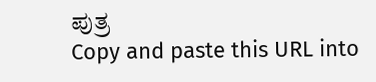ಪುತ್ರ
Copy and paste this URL into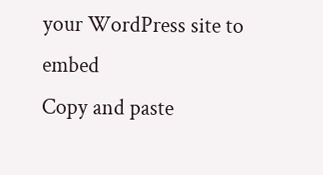your WordPress site to embed
Copy and paste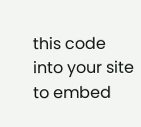this code into your site to embed